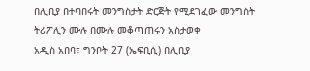በሊቢያ በተባበሩት መንግስታት ድርጅት የሚደገፈው መንግስት ትሪፖሊን ሙሉ በሙሉ መቆጣጠሩን አስታወቀ
አዲስ አበባ፣ ግንቦት 27 (ኤፍቢሲ) በሊቢያ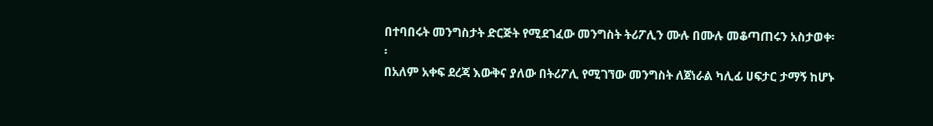በተባበሩት መንግስታት ድርጅት የሚደገፈው መንግስት ትሪፖሊን ሙሉ በሙሉ መቆጣጠሩን አስታወቀ፡፡
በአለም አቀፍ ደረጃ እውቅና ያለው በትሪፖሊ የሚገኘው መንግስት ለጀነራል ካሊፊ ሀፍታር ታማኝ ከሆኑ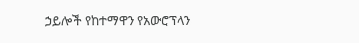ኃይሎች የከተማዋን የአውሮፕላን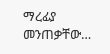ማረፊያ መንጠቃቸው…